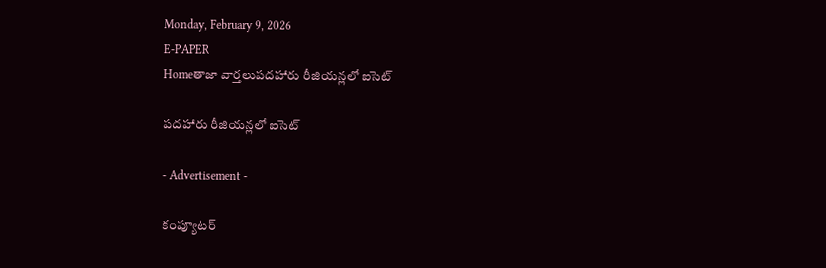Monday, February 9, 2026
E-PAPER
Homeతాజా వార్తలుపదహారు రీజియన్లలో ఐసెట్‌

పదహారు రీజియన్లలో ఐసెట్‌

- Advertisement -

కంప్యూటర్‌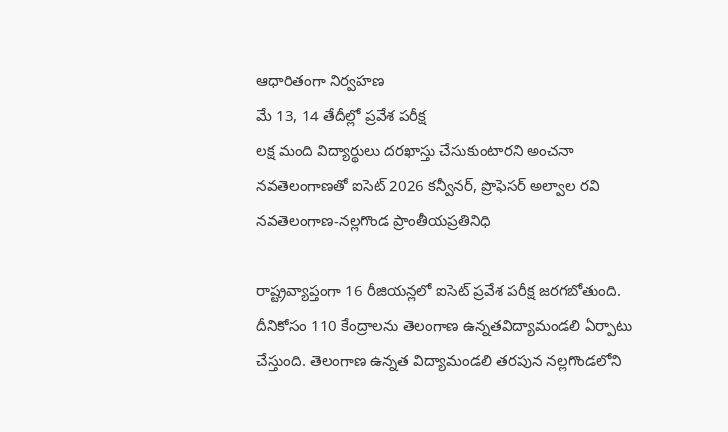ఆధారితంగా నిర్వహణ
మే 13, 14 తేదీల్లో ప్రవేశ పరీక్ష
లక్ష మంది విద్యార్థులు దరఖాస్తు చేసుకుంటారని అంచనా
నవతెలంగాణతో ఐసెట్‌ 2026 కన్వీనర్‌, ప్రొఫెసర్‌ అల్వాల రవి
నవతెలంగాణ-నల్లగొండ ప్రాంతీయప్రతినిధి

రాష్ట్రవ్యాప్తంగా 16 రీజియన్లలో ఐసెట్‌ ప్రవేశ పరీక్ష జరగబోతుంది. దీనికోసం 110 కేంద్రాలను తెలంగాణ ఉన్నతవిద్యామండలి ఏర్పాటు చేస్తుంది. తెలంగాణ ఉన్నత విద్యామండలి తరపున నల్లగొండలోని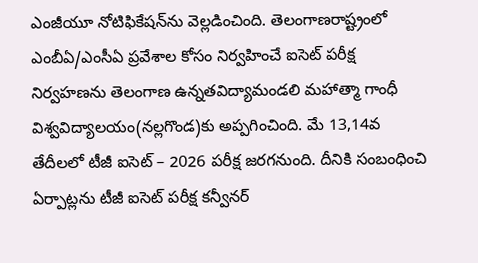ఎంజీయూ నోటిఫికేషన్‌ను వెల్లడించింది. తెలంగాణరాష్ట్రంలో ఎంబీఏ/ఎంసీఏ ప్రవేశాల కోసం నిర్వహించే ఐసెట్‌ పరీక్ష నిర్వహణను తెలంగాణ ఉన్నతవిద్యామండలి మహాత్మా గాంధీ విశ్వవిద్యాలయం(నల్లగొండ)కు అప్పగించింది. మే 13,14వ తేదీలలో టీజీ ఐసెట్‌ – 2026 పరీక్ష జరగనుంది. దీనికి సంబంధించి ఏర్పాట్లను టీజీ ఐసెట్‌ పరీక్ష కన్వీనర్‌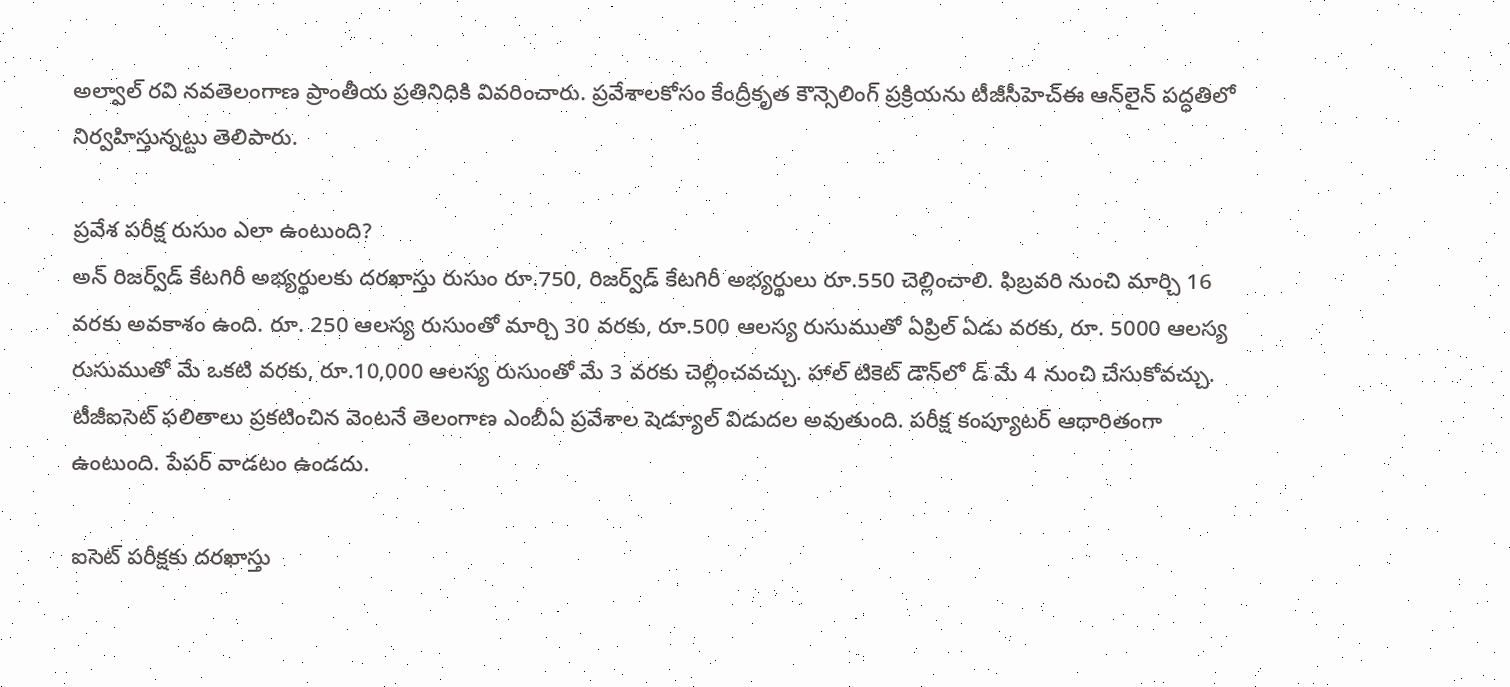అల్వాల్‌ రవి నవతెలంగాణ ప్రాంతీయ ప్రతినిధికి వివరించారు. ప్రవేశాలకోసం కేంద్రీకృత కౌన్సెలింగ్‌ ప్రక్రియను టీజీసీహెచ్‌ఈ ఆన్‌లైన్‌ పద్ధతిలో నిర్వహిస్తున్నట్టు తెలిపారు.

ప్రవేశ పరీక్ష రుసుం ఎలా ఉంటుంది?
అన్‌ రిజర్వ్‌డ్‌ కేటగిరీ అభ్యర్థులకు దరఖాస్తు రుసుం రూ.750, రిజర్వ్‌డ్‌ కేటగిరీ అభ్యర్థులు రూ.550 చెల్లించాలి. ఫిబ్రవరి నుంచి మార్చి 16 వరకు అవకాశం ఉంది. రూ. 250 ఆలస్య రుసుంతో మార్చి 30 వరకు, రూ.500 ఆలస్య రుసుముతో ఏప్రిల్‌ ఏడు వరకు, రూ. 5000 ఆలస్య రుసుముతో మే ఒకటి వరకు, రూ.10,000 ఆలస్య రుసుంతో మే 3 వరకు చెల్లించవచ్చు. హాల్‌ టికెట్‌ డౌన్‌లో డ్‌ మే 4 నుంచి చేసుకోవచ్చు. టీజీఐసెట్‌ ఫలితాలు ప్రకటించిన వెంటనే తెలంగాణ ఎంబీఏ ప్రవేశాల షెడ్యూల్‌ విడుదల అవుతుంది. పరీక్ష కంప్యూటర్‌ ఆధారితంగా ఉంటుంది. పేపర్‌ వాడటం ఉండదు.

ఐసెట్‌ పరీక్షకు దరఖాస్తు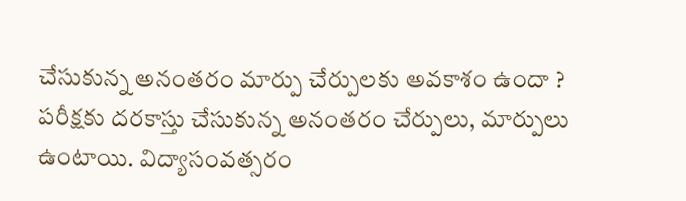చేసుకున్న అనంతరం మార్పు చేర్పులకు అవకాశం ఉందా ?
పరీక్షకు దరకాస్తు చేసుకున్న అనంతరం చేర్పులు, మార్పులు ఉంటాయి. విద్యాసంవత్సరం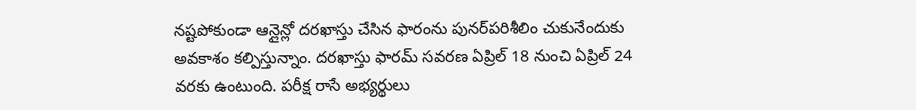నష్టపోకుండా ఆన్లైన్లో దరఖాస్తు చేసిన ఫారంను పునర్‌పరిశీలిం చుకునేందుకు అవకాశం కల్పిస్తున్నాం. దరఖాస్తు ఫారమ్‌ సవరణ ఏప్రిల్‌ 18 నుంచి ఏప్రిల్‌ 24 వరకు ఉంటుంది. పరీక్ష రాసే అభ్యర్థులు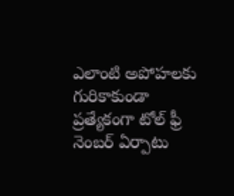ఎలాంటి అపోహలకు గురికాకుండా ప్రత్యేకంగా టోల్‌ ఫ్రీ నెంబర్‌ ఏర్పాటు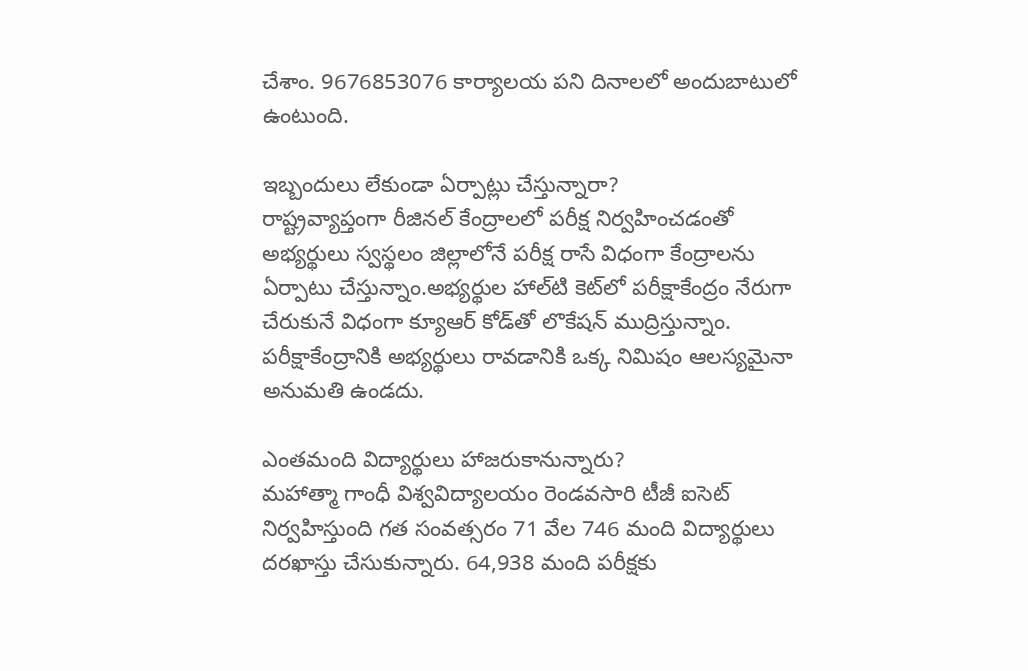చేశాం. 9676853076 కార్యాలయ పని దినాలలో అందుబాటులో ఉంటుంది.

ఇబ్బందులు లేకుండా ఏర్పాట్లు చేస్తున్నారా?
రాష్ట్రవ్యాప్తంగా రీజినల్‌ కేంద్రాలలో పరీక్ష నిర్వహించడంతో అభ్యర్థులు స్వస్థలం జిల్లాలోనే పరీక్ష రాసే విధంగా కేంద్రాలను ఏర్పాటు చేస్తున్నాం.అభ్యర్థుల హాల్‌టి కెట్‌లో పరీక్షాకేంద్రం నేరుగా చేరుకునే విధంగా క్యూఆర్‌ కోడ్‌తో లొకేషన్‌ ముద్రిస్తున్నాం. పరీక్షాకేంద్రానికి అభ్యర్థులు రావడానికి ఒక్క నిమిషం ఆలస్యమైనా అనుమతి ఉండదు.

ఎంతమంది విద్యార్థులు హాజరుకానున్నారు?
మహాత్మా గాంధీ విశ్వవిద్యాలయం రెండవసారి టీజీ ఐసెట్‌ నిర్వహిస్తుంది గత సంవత్సరం 71 వేల 746 మంది విద్యార్థులు దరఖాస్తు చేసుకున్నారు. 64,938 మంది పరీక్షకు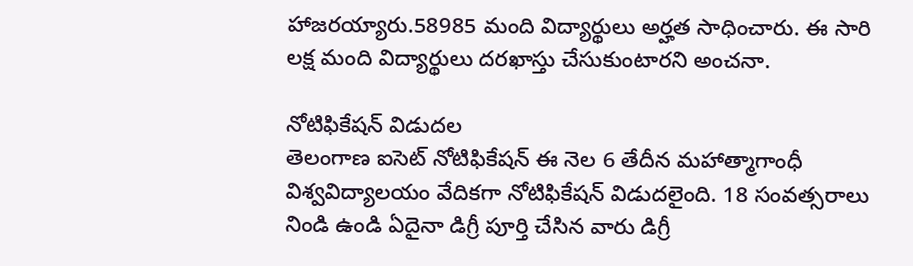హాజరయ్యారు.58985 మంది విద్యార్థులు అర్హత సాధించారు. ఈ సారి లక్ష మంది విద్యార్థులు దరఖాస్తు చేసుకుంటారని అంచనా.

నోటిఫికేషన్‌ విడుదల
తెలంగాణ ఐసెట్‌ నోటిఫికేషన్‌ ఈ నెల 6 తేదీన మహాత్మాగాంధీ విశ్వవిద్యాలయం వేదికగా నోటిఫికేషన్‌ విడుదలైంది. 18 సంవత్సరాలు నిండి ఉండి ఏదైనా డిగ్రీ పూర్తి చేసిన వారు డిగ్రీ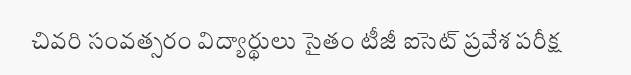చివరి సంవత్సరం విద్యార్థులు సైతం టీజీ ఐసెట్‌ ప్రవేశ పరీక్ష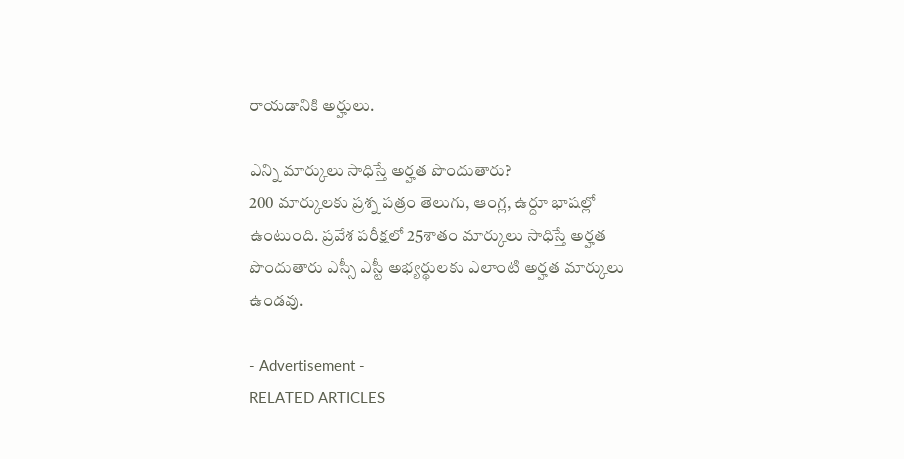రాయడానికి అర్హులు.

ఎన్ని మార్కులు సాధిస్తే అర్హత పొందుతారు?
200 మార్కులకు ప్రశ్న పత్రం తెలుగు, ఆంగ్ల, ఉర్దూ భాషల్లో ఉంటుంది. ప్రవేశ పరీక్షలో 25శాతం మార్కులు సాధిస్తే అర్హత పొందుతారు ఎస్సీ ఎస్టీ అభ్యర్థులకు ఎలాంటి అర్హత మార్కులు ఉండవు.

- Advertisement -
RELATED ARTICLES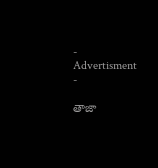- Advertisment -

తాజా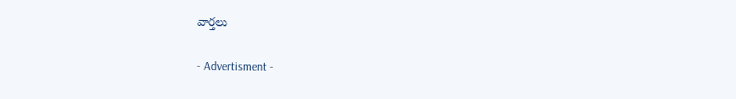వార్తలు

- Advertisment -